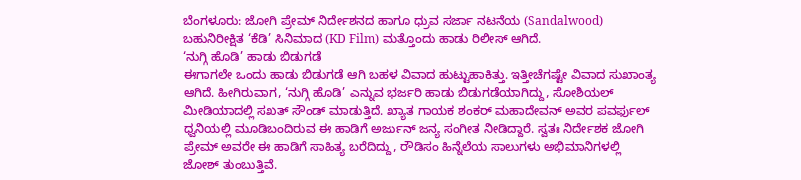ಬೆಂಗಳೂರು: ಜೋಗಿ ಪ್ರೇಮ್ ನಿರ್ದೇಶನದ ಹಾಗೂ ಧ್ರುವ ಸರ್ಜಾ ನಟನೆಯ (Sandalwood) ಬಹುನಿರೀಕ್ಷಿತ ‘ಕೆಡಿ’ ಸಿನಿಮಾದ (KD Film) ಮತ್ತೊಂದು ಹಾಡು ರಿಲೀಸ್ ಆಗಿದೆ.
‘ನುಗ್ಗಿ ಹೊಡಿ’ ಹಾಡು ಬಿಡುಗಡೆ
ಈಗಾಗಲೇ ಒಂದು ಹಾಡು ಬಿಡುಗಡೆ ಆಗಿ ಬಹಳ ವಿವಾದ ಹುಟ್ಟುಹಾಕಿತ್ತು. ಇತ್ತೀಚೆಗಷ್ಟೇ ವಿವಾದ ಸುಖಾಂತ್ಯ ಆಗಿದೆ. ಹೀಗಿರುವಾಗ, ‘ನುಗ್ಗಿ ಹೊಡಿ’ ಎನ್ನುವ ಭರ್ಜರಿ ಹಾಡು ಬಿಡುಗಡೆಯಾಗಿದ್ದು, ಸೋಶಿಯಲ್ ಮೀಡಿಯಾದಲ್ಲಿ ಸಖತ್ ಸೌಂಡ್ ಮಾಡುತ್ತಿದೆ. ಖ್ಯಾತ ಗಾಯಕ ಶಂಕರ್ ಮಹಾದೇವನ್ ಅವರ ಪವರ್ಫುಲ್ ಧ್ವನಿಯಲ್ಲಿ ಮೂಡಿಬಂದಿರುವ ಈ ಹಾಡಿಗೆ ಅರ್ಜುನ್ ಜನ್ಯ ಸಂಗೀತ ನೀಡಿದ್ದಾರೆ. ಸ್ವತಃ ನಿರ್ದೇಶಕ ಜೋಗಿ ಪ್ರೇಮ್ ಅವರೇ ಈ ಹಾಡಿಗೆ ಸಾಹಿತ್ಯ ಬರೆದಿದ್ದು, ರೌಡಿಸಂ ಹಿನ್ನೆಲೆಯ ಸಾಲುಗಳು ಅಭಿಮಾನಿಗಳಲ್ಲಿ ಜೋಶ್ ತುಂಬುತ್ತಿವೆ.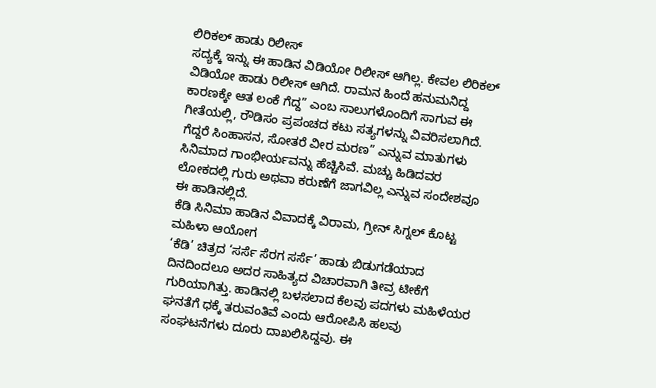ಲಿರಿಕಲ್ ಹಾಡು ರಿಲೀಸ್
ಸದ್ಯಕ್ಕೆ ಇನ್ನು ಈ ಹಾಡಿನ ವಿಡಿಯೋ ರಿಲೀಸ್ ಆಗಿಲ್ಲ. ಕೇವಲ ಲಿರಿಕಲ್ ವಿಡಿಯೋ ಹಾಡು ರಿಲೀಸ್ ಆಗಿದೆ. ರಾಮನ ಹಿಂದೆ ಹನುಮನಿದ್ದ ಕಾರಣಕ್ಕೇ ಆತ ಲಂಕೆ ಗೆದ್ದ” ಎಂಬ ಸಾಲುಗಳೊಂದಿಗೆ ಸಾಗುವ ಈ ಗೀತೆಯಲ್ಲಿ, ರೌಡಿಸಂ ಪ್ರಪಂಚದ ಕಟು ಸತ್ಯಗಳನ್ನು ವಿವರಿಸಲಾಗಿದೆ. ಗೆದ್ದರೆ ಸಿಂಹಾಸನ, ಸೋತರೆ ವೀರ ಮರಣ” ಎನ್ನುವ ಮಾತುಗಳು ಸಿನಿಮಾದ ಗಾಂಭೀರ್ಯವನ್ನು ಹೆಚ್ಚಿಸಿವೆ. ಮಚ್ಚು ಹಿಡಿದವರ ಲೋಕದಲ್ಲಿ ಗುರು ಅಥವಾ ಕರುಣೆಗೆ ಜಾಗವಿಲ್ಲ ಎನ್ನುವ ಸಂದೇಶವೂ ಈ ಹಾಡಿನಲ್ಲಿದೆ.
ಕೆಡಿ ಸಿನಿಮಾ ಹಾಡಿನ ವಿವಾದಕ್ಕೆ ವಿರಾಮ, ಗ್ರೀನ್ ಸಿಗ್ನಲ್ ಕೊಟ್ಟ ಮಹಿಳಾ ಆಯೋಗ
‘ಕೆಡಿ’ ಚಿತ್ರದ ‘ಸರ್ಸೆ ಸೆರಗ ಸರ್ಸೆ’ ಹಾಡು ಬಿಡುಗಡೆಯಾದ ದಿನದಿಂದಲೂ ಅದರ ಸಾಹಿತ್ಯದ ವಿಚಾರವಾಗಿ ತೀವ್ರ ಟೀಕೆಗೆ ಗುರಿಯಾಗಿತ್ತು. ಹಾಡಿನಲ್ಲಿ ಬಳಸಲಾದ ಕೆಲವು ಪದಗಳು ಮಹಿಳೆಯರ ಘನತೆಗೆ ಧಕ್ಕೆ ತರುವಂತಿವೆ ಎಂದು ಆರೋಪಿಸಿ ಹಲವು ಸಂಘಟನೆಗಳು ದೂರು ದಾಖಲಿಸಿದ್ದವು. ಈ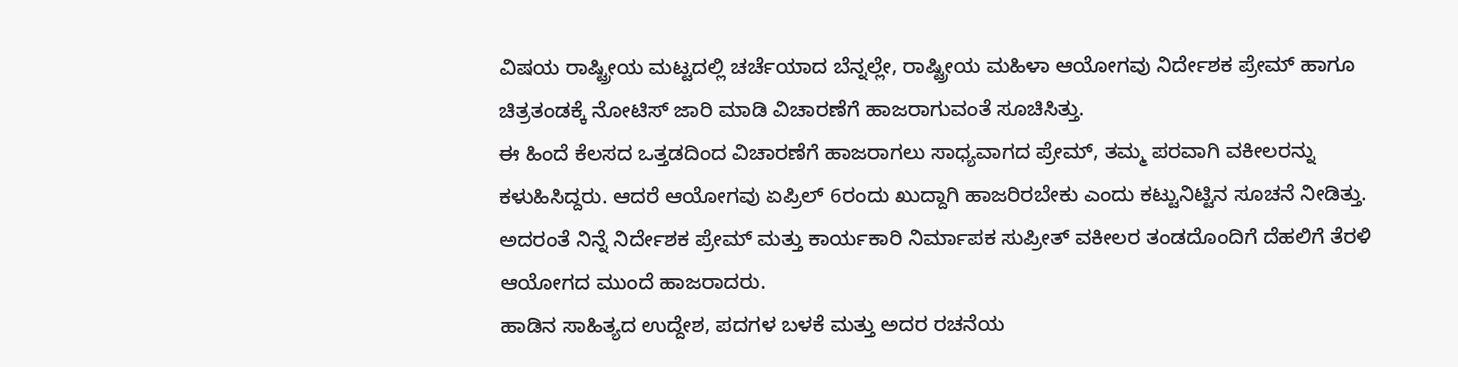ವಿಷಯ ರಾಷ್ಟ್ರೀಯ ಮಟ್ಟದಲ್ಲಿ ಚರ್ಚೆಯಾದ ಬೆನ್ನಲ್ಲೇ, ರಾಷ್ಟ್ರೀಯ ಮಹಿಳಾ ಆಯೋಗವು ನಿರ್ದೇಶಕ ಪ್ರೇಮ್ ಹಾಗೂ ಚಿತ್ರತಂಡಕ್ಕೆ ನೋಟಿಸ್ ಜಾರಿ ಮಾಡಿ ವಿಚಾರಣೆಗೆ ಹಾಜರಾಗುವಂತೆ ಸೂಚಿಸಿತ್ತು.
ಈ ಹಿಂದೆ ಕೆಲಸದ ಒತ್ತಡದಿಂದ ವಿಚಾರಣೆಗೆ ಹಾಜರಾಗಲು ಸಾಧ್ಯವಾಗದ ಪ್ರೇಮ್, ತಮ್ಮ ಪರವಾಗಿ ವಕೀಲರನ್ನು ಕಳುಹಿಸಿದ್ದರು. ಆದರೆ ಆಯೋಗವು ಏಪ್ರಿಲ್ 6ರಂದು ಖುದ್ದಾಗಿ ಹಾಜರಿರಬೇಕು ಎಂದು ಕಟ್ಟುನಿಟ್ಟಿನ ಸೂಚನೆ ನೀಡಿತ್ತು. ಅದರಂತೆ ನಿನ್ನೆ ನಿರ್ದೇಶಕ ಪ್ರೇಮ್ ಮತ್ತು ಕಾರ್ಯಕಾರಿ ನಿರ್ಮಾಪಕ ಸುಪ್ರೀತ್ ವಕೀಲರ ತಂಡದೊಂದಿಗೆ ದೆಹಲಿಗೆ ತೆರಳಿ ಆಯೋಗದ ಮುಂದೆ ಹಾಜರಾದರು.
ಹಾಡಿನ ಸಾಹಿತ್ಯದ ಉದ್ದೇಶ, ಪದಗಳ ಬಳಕೆ ಮತ್ತು ಅದರ ರಚನೆಯ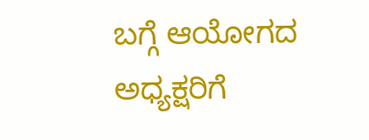ಬಗ್ಗೆ ಆಯೋಗದ ಅಧ್ಯಕ್ಷರಿಗೆ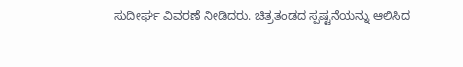ಸುದೀರ್ಘ ವಿವರಣೆ ನೀಡಿದರು. ಚಿತ್ರತಂಡದ ಸ್ಪಷ್ಟನೆಯನ್ನು ಆಲಿಸಿದ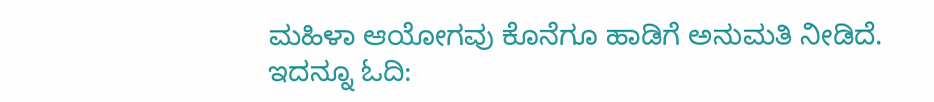ಮಹಿಳಾ ಆಯೋಗವು ಕೊನೆಗೂ ಹಾಡಿಗೆ ಅನುಮತಿ ನೀಡಿದೆ.
ಇದನ್ನೂ ಓದಿ: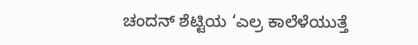ಚಂದನ್ ಶೆಟ್ಟಿಯ ‘ಎಲ್ರ ಕಾಲೆಳೆಯುತ್ತೆ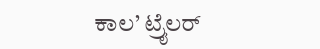ಕಾಲ’ ಟ್ರೈಲರ್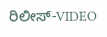ರಿಲೀಸ್-VIDEO